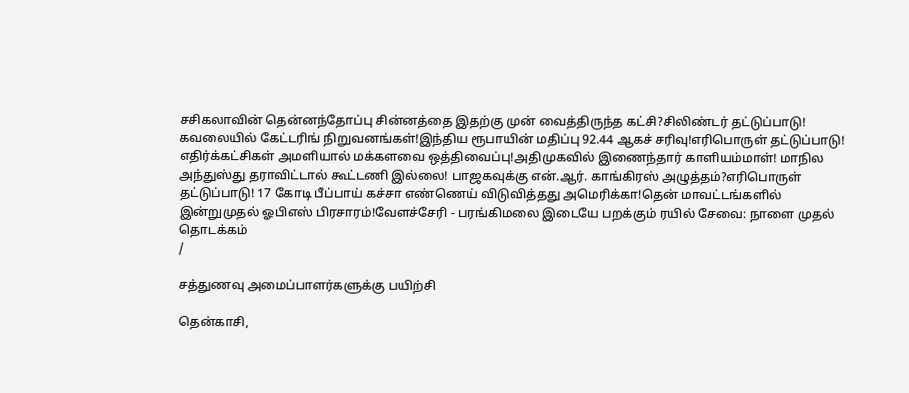சசிகலாவின் தென்னந்தோப்பு சின்னத்தை இதற்கு முன் வைத்திருந்த கட்சி?சிலிண்டர் தட்டுப்பாடு! கவலையில் கேட்டரிங் நிறுவனங்கள்!இந்திய ரூபாயின் மதிப்பு 92.44 ஆகச் சரிவு!எரிபொருள் தட்டுப்பாடு! எதிர்க்கட்சிகள் அமளியால் மக்களவை ஒத்திவைப்பு!அதிமுகவில் இணைந்தார் காளியம்மாள்! மாநில அந்துஸ்து தராவிட்டால் கூட்டணி இல்லை! பாஜகவுக்கு என்.ஆர். காங்கிரஸ் அழுத்தம்?எரிபொருள் தட்டுப்பாடு! 17 கோடி பீப்பாய் கச்சா எண்ணெய் விடுவித்தது அமெரிக்கா!தென் மாவட்டங்களில் இன்றுமுதல் ஓபிஎஸ் பிரசாரம்!வேளச்சேரி - பரங்கிமலை இடையே பறக்கும் ரயில் சேவை: நாளை முதல் தொடக்கம்
/

சத்துணவு அமைப்பாளர்களுக்கு பயிற்சி

தென்காசி,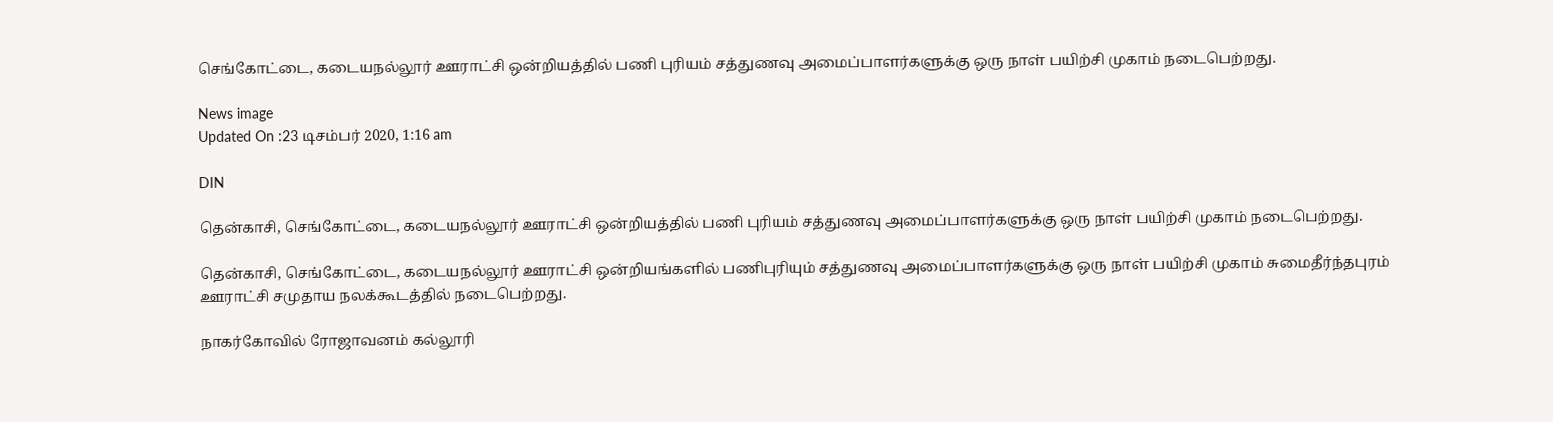செங்கோட்டை, கடையநல்லூர் ஊராட்சி ஒன்றியத்தில் பணி புரியம் சத்துணவு அமைப்பாளர்களுக்கு ஒரு நாள் பயிற்சி முகாம் நடைபெற்றது.

News image
Updated On :23 டிசம்பர் 2020, 1:16 am

DIN

தென்காசி, செங்கோட்டை, கடையநல்லூர் ஊராட்சி ஒன்றியத்தில் பணி புரியம் சத்துணவு அமைப்பாளர்களுக்கு ஒரு நாள் பயிற்சி முகாம் நடைபெற்றது.

தென்காசி, செங்கோட்டை, கடையநல்லூர் ஊராட்சி ஒன்றியங்களில் பணிபுரியும் சத்துணவு அமைப்பாளர்களுக்கு ஒரு நாள் பயிற்சி முகாம் சுமைதீர்ந்தபுரம் ஊராட்சி சமுதாய நலக்கூடத்தில் நடைபெற்றது.

நாகர்கோவில் ரோஜாவனம் கல்லூரி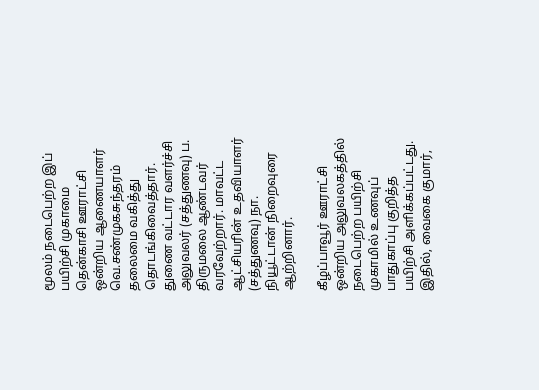மூலம் நடைபெற்ற இப் பயிற்சி முகாமை தென்காசி ஊராட்சி ஒன்றிய ஆணையாளர் வெ.சண்முகசுந்தரம் தலைமை வகித்து தொடங்கிவைத்தார். துணை வட்டார வளர்ச்சி அலுவலர் (சத்துணவு) ப. திருமலை ஆண்டவர் வரவேற்றார். மாவட்ட ஆட்சியரின் உதவியாளர் (சத்துணவு) நா. நியூட்டான் நிறைவுரை ஆற்றினார்.

கீழப்பாவூர் ஊராட்சி ஒன்றிய அலுவலகத்தில் நடைபெற்ற பயிற்சி முகாமில் உணவுப் பாதுகாப்பு குறித்த பயிற்சி அளிக்கப்பட்டது. இதில், வைகை குமார்,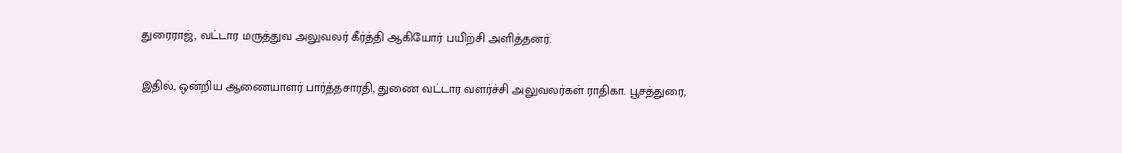துரைராஜ், வட்டார மருத்துவ அலுவலர் கீர்த்தி ஆகியோர் பயிற்சி அளித்தனர்.

இதில், ஒன்றிய ஆணையாளர் பார்த்தசாரதி, துணை வட்டார வளர்ச்சி அலுவலர்கள் ராதிகா. பூசத்துரை,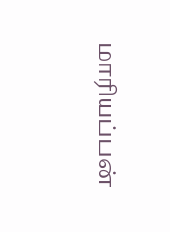மாரியப்பன்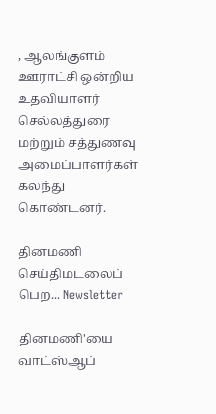, ஆலங்குளம் ஊராட்சி ஒன்றிய உதவியாளர் செல்லத்துரை மற்றும் சத்துணவு அமைப்பாளர்கள் கலந்து கொண்டனர்.

தினமணி செய்திமடலைப் பெற... Newsletter

தினமணி'யை வாட்ஸ்ஆப்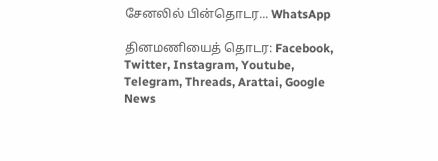சேனலில் பின்தொடர... WhatsApp

தினமணியைத் தொடர: Facebook, Twitter, Instagram, Youtube, Telegram, Threads, Arattai, Google News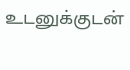உடனுக்குடன்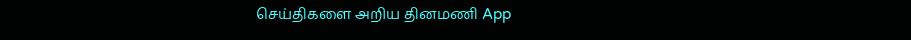செய்திகளை அறிய தினமணி App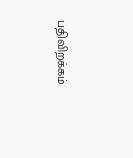பதிவிறக்கம்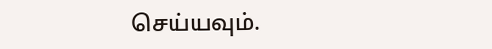செய்யவும்.